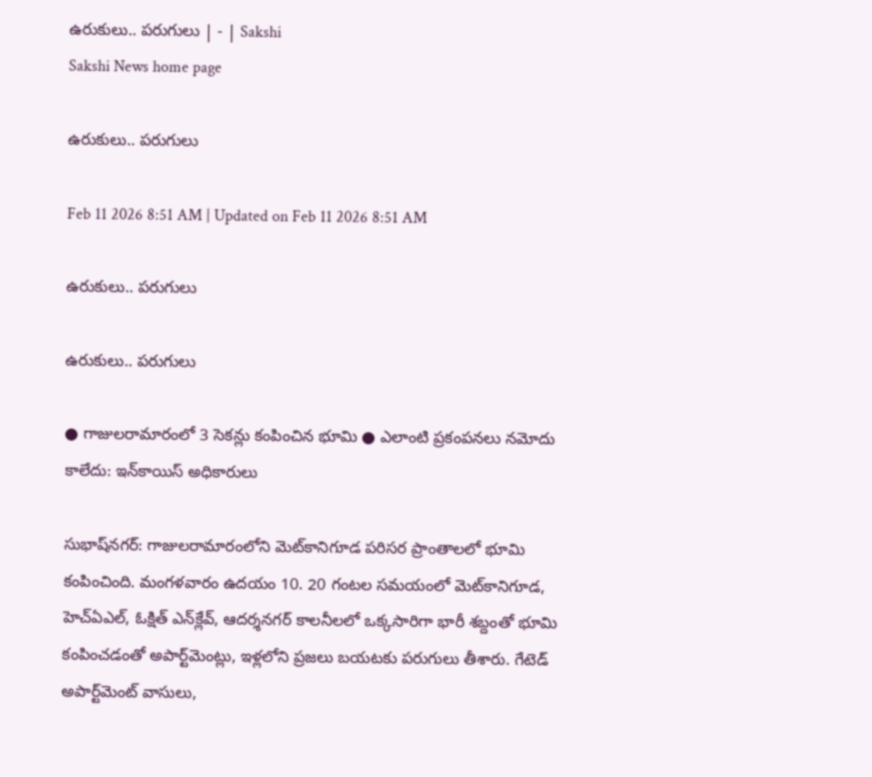ఉరుకులు.. పరుగులు | - | Sakshi
Sakshi News home page

ఉరుకులు.. పరుగులు

Feb 11 2026 8:51 AM | Updated on Feb 11 2026 8:51 AM

ఉరుకులు.. పరుగులు

ఉరుకులు.. పరుగులు

● గాజులరామారంలో 3 సెకన్లు కంపించిన భూమి ● ఎలాంటి ప్రకంపనలు నమోదు కాలేదు: ఇన్‌కాయిస్‌ అధికారులు

సుభాష్‌నగర్‌: గాజులరామారంలోని మెట్‌కానిగూడ పరిసర ప్రాంతాలలో భూమి కంపించింది. మంగళవారం ఉదయం 10. 20 గంటల సమయంలో మెట్‌కానిగూడ, హెచ్‌ఏఎల్‌, ఓక్షిత్‌ ఎన్‌క్లేవ్‌, ఆదర్శనగర్‌ కాలనీలలో ఒక్కసారిగా భారీ శబ్దంతో భూమి కంపించడంతో అపార్ట్‌మెంట్లు, ఇళ్లలోని ప్రజలు బయటకు పరుగులు తీశారు. గేటెడ్‌ అపార్ట్‌మెంట్‌ వాసులు,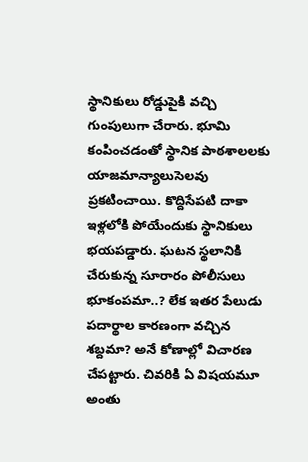స్థానికులు రోడ్డుపైకి వచ్చి గుంపులుగా చేరారు. భూమి కంపించడంతో స్థానిక పాఠశాలలకు యాజమాన్యాలుసెలవు ప్రకటించాయి. కొద్దిసేపటి దాకా ఇళ్లలోకి పోయేందుకు స్థానికులు భయపడ్డారు. ఘటన స్థలానికి చేరుకున్న సూరారం పోలీసులు భూకంపమా..? లేక ఇతర పేలుడు పదార్థాల కారణంగా వచ్చిన శబ్దమా? అనే కోణాల్లో విచారణ చేపట్టారు. చివరికి ఏ విషయమూ అంతు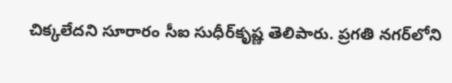చిక్కలేదని సూరారం సీఐ సుధీర్‌కృష్ణ తెలిపారు. ప్రగతి నగర్‌లోని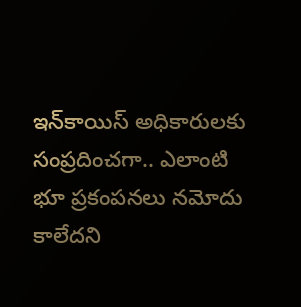ఇన్‌కాయిస్‌ అధికారులకు సంప్రదించగా.. ఎలాంటి భూ ప్రకంపనలు నమోదు కాలేదని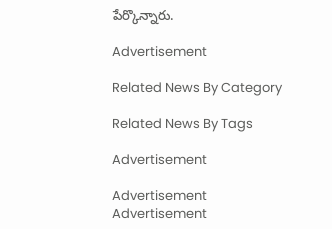పేర్కొన్నారు.

Advertisement

Related News By Category

Related News By Tags

Advertisement

Advertisement
Advertisement